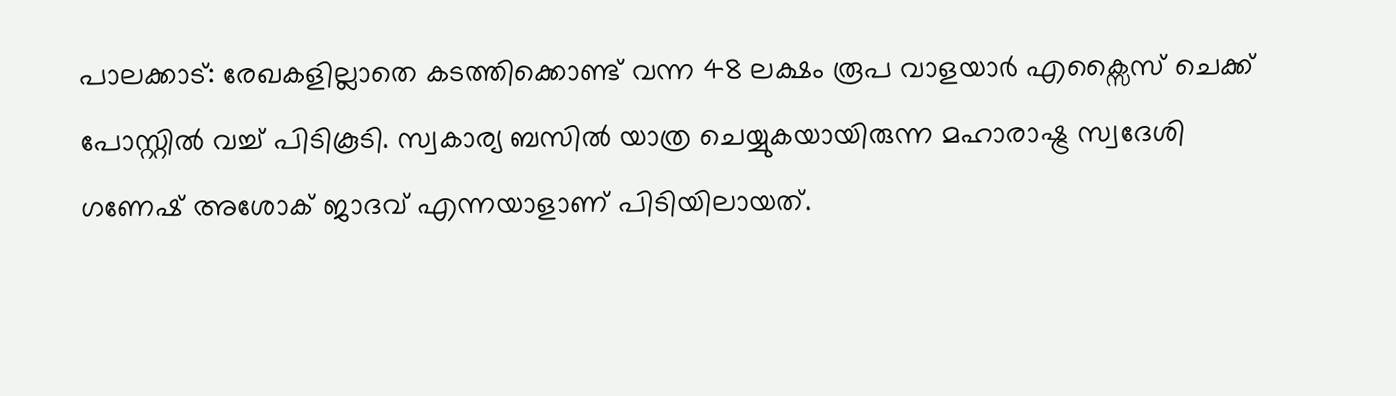പാലക്കാട്: രേഖകളില്ലാതെ കടത്തിക്കൊണ്ട് വന്ന 48 ലക്ഷം രൂപ വാളയാർ എക്സൈസ് ചെക്ക് പോസ്റ്റിൽ വച്ച് പിടികൂടി. സ്വകാര്യ ബസിൽ യാത്ര ചെയ്യുകയായിരുന്ന മഹാരാഷ്ട്ര സ്വദേശി ഗണേഷ് അശോക് ജാദവ് എന്നയാളാണ് പിടിയിലായത്.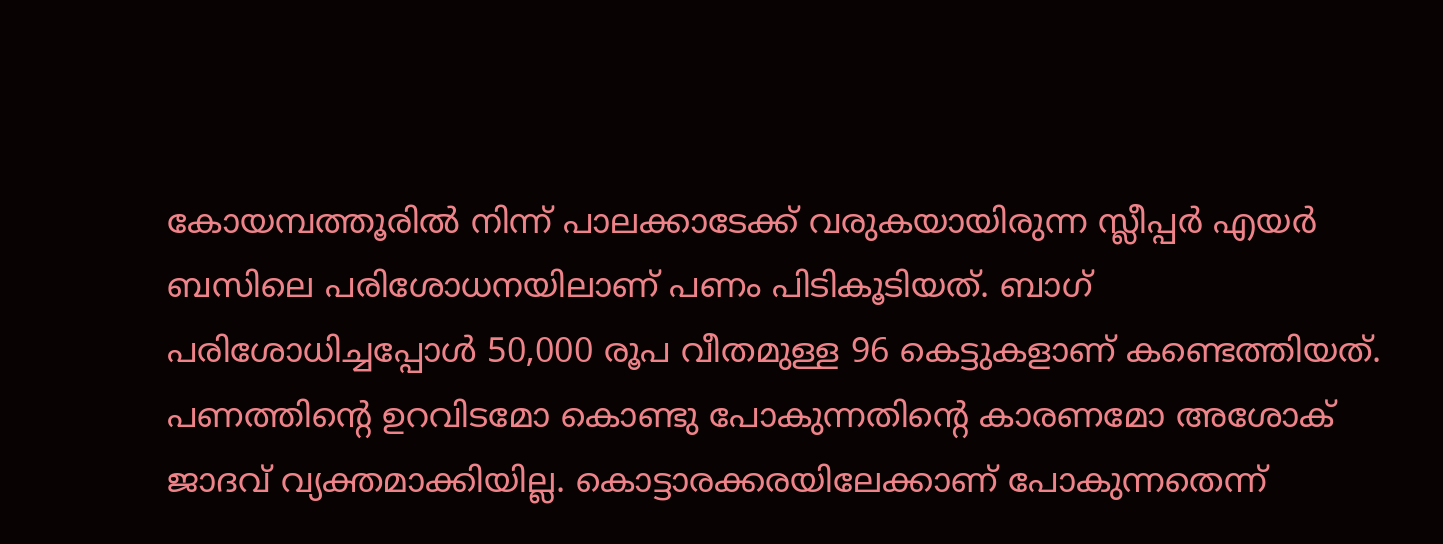കോയമ്പത്തൂരിൽ നിന്ന് പാലക്കാടേക്ക് വരുകയായിരുന്ന സ്ലീപ്പർ എയർ ബസിലെ പരിശോധനയിലാണ് പണം പിടികൂടിയത്. ബാഗ് പരിശോധിച്ചപ്പോൾ 50,000 രൂപ വീതമുള്ള 96 കെട്ടുകളാണ് കണ്ടെത്തിയത്.
പണത്തിന്റെ ഉറവിടമോ കൊണ്ടു പോകുന്നതിന്റെ കാരണമോ അശോക് ജാദവ് വ്യക്തമാക്കിയില്ല. കൊട്ടാരക്കരയിലേക്കാണ് പോകുന്നതെന്ന്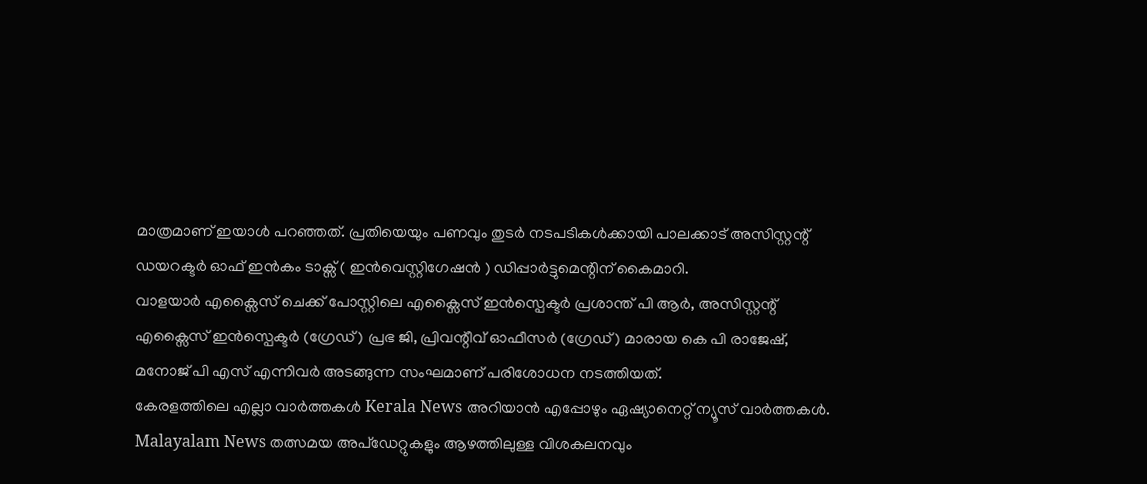മാത്രമാണ് ഇയാൾ പറഞ്ഞത്. പ്രതിയെയും പണവും തുടർ നടപടികൾക്കായി പാലക്കാട് അസിസ്റ്റന്റ് ഡയറക്ടർ ഓഫ് ഇൻകം ടാക്സ് ( ഇൻവെസ്റ്റിഗേഷൻ ) ഡിപ്പാർട്ടുമെന്റിന് കൈമാറി.
വാളയാർ എക്സൈസ് ചെക്ക് പോസ്റ്റിലെ എക്സൈസ് ഇൻസ്പെക്ടർ പ്രശാന്ത് പി ആർ, അസിസ്റ്റന്റ് എക്സൈസ് ഇൻസ്പെക്ടർ (ഗ്രേഡ്) പ്രഭ ജി, പ്രിവന്റീവ് ഓഫീസർ (ഗ്രേഡ്) മാരായ കെ പി രാജേഷ്, മനോജ് പി എസ് എന്നിവർ അടങ്ങുന്ന സംഘമാണ് പരിശോധന നടത്തിയത്.
കേരളത്തിലെ എല്ലാ വാർത്തകൾ Kerala News അറിയാൻ എപ്പോഴും ഏഷ്യാനെറ്റ് ന്യൂസ് വാർത്തകൾ. Malayalam News തത്സമയ അപ്ഡേറ്റുകളും ആഴത്തിലുള്ള വിശകലനവും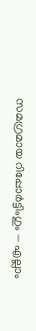സമഗ്രമായ റിപ്പോർട്ടിംഗും — എല്ലാം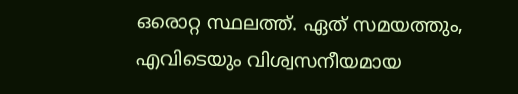ഒരൊറ്റ സ്ഥലത്ത്. ഏത് സമയത്തും, എവിടെയും വിശ്വസനീയമായ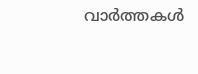വാർത്തകൾ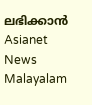ലഭിക്കാൻ Asianet News Malayalam